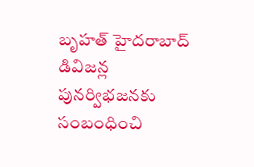బృహత్ హైదరాబాద్ డివిజన్ల పునర్విభజనకు సంబంధించి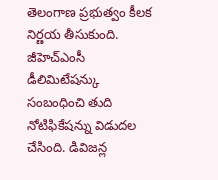తెలంగాణ ప్రభుత్వం కీలక నిర్ణయ తీసుకుంది. జీహెచ్ఎంసీ డీలిమిటేషన్కు సంబంధించి తుది నోటిఫికేషన్ను విడుదల చేసింది. డివిజన్ల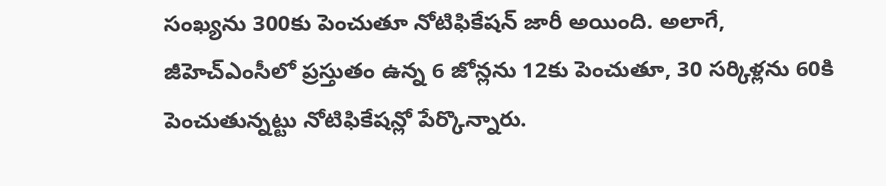సంఖ్యను 300కు పెంచుతూ నోటిఫికేషన్ జారీ అయింది. అలాగే, జీహెచ్ఎంసీలో ప్రస్తుతం ఉన్న 6 జోన్లను 12కు పెంచుతూ, 30 సర్కిళ్లను 60కి పెంచుతున్నట్టు నోటిఫికేషన్లో పేర్కొన్నారు.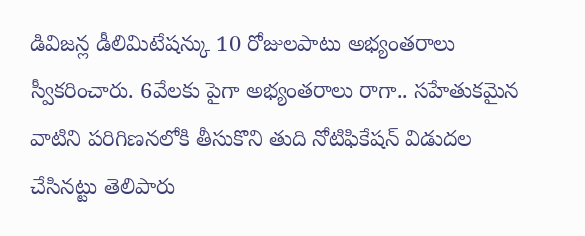డివిజన్ల డీలిమిటేషన్కు 10 రోజులపాటు అభ్యంతరాలు స్వీకరించారు. 6వేలకు పైగా అభ్యంతరాలు రాగా.. సహేతుకమైన వాటిని పరిగిణనలోకి తీసుకొని తుది నోటిఫికేషన్ విడుదల చేసినట్టు తెలిపారు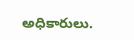అధికారులు.